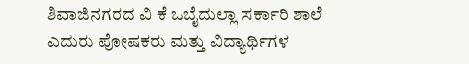ಶಿವಾಜಿನಗರದ ವಿ ಕೆ ಒಬೈದುಲ್ಲಾ ಸರ್ಕಾರಿ ಶಾಲೆ ಎದುರು ಪೋಷಕರು ಮತ್ತು ವಿದ್ಯಾರ್ಥಿಗಳ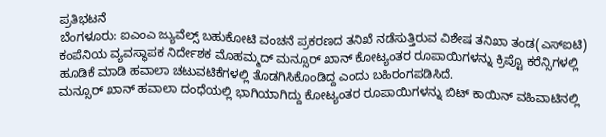ಪ್ರತಿಭಟನೆ
ಬೆಂಗಳೂರು: ಐಎಂಎ ಜ್ಯುವೆಲ್ಸ್ ಬಹುಕೋಟಿ ವಂಚನೆ ಪ್ರಕರಣದ ತನಿಖೆ ನಡೆಸುತ್ತಿರುವ ವಿಶೇಷ ತನಿಖಾ ತಂಡ(ಎಸ್ಐಟಿ) ಕಂಪೆನಿಯ ವ್ಯವಸ್ಥಾಪಕ ನಿರ್ದೇಶಕ ಮೊಹಮ್ಮದ್ ಮನ್ಸೂರ್ ಖಾನ್ ಕೋಟ್ಯಂತರ ರೂಪಾಯಿಗಳನ್ನು ಕ್ರಿಪ್ಟೊ ಕರೆನ್ಸಿಗಳಲ್ಲಿ ಹೂಡಿಕೆ ಮಾಡಿ ಹವಾಲಾ ಚಟುವಟಿಕೆಗಳಲ್ಲಿ ತೊಡಗಿಸಿಕೊಂಡಿದ್ದ ಎಂದು ಬಹಿರಂಗಪಡಿಸಿದೆ.
ಮನ್ಸೂರ್ ಖಾನ್ ಹವಾಲಾ ದಂಧೆಯಲ್ಲಿ ಭಾಗಿಯಾಗಿದ್ದು ಕೋಟ್ಯಂತರ ರೂಪಾಯಿಗಳನ್ನು ಬಿಟ್ ಕಾಯಿನ್ ವಹಿವಾಟಿನಲ್ಲಿ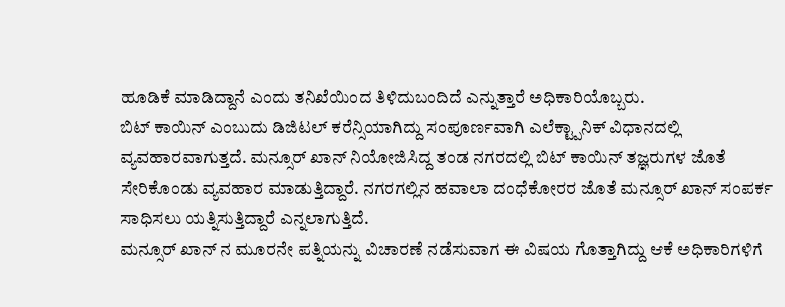ಹೂಡಿಕೆ ಮಾಡಿದ್ದಾನೆ ಎಂದು ತನಿಖೆಯಿಂದ ತಿಳಿದುಬಂದಿದೆ ಎನ್ನುತ್ತಾರೆ ಅಧಿಕಾರಿಯೊಬ್ಬರು.
ಬಿಟ್ ಕಾಯಿನ್ ಎಂಬುದು ಡಿಜಿಟಲ್ ಕರೆನ್ಸಿಯಾಗಿದ್ದು ಸಂಪೂರ್ಣವಾಗಿ ಎಲೆಕ್ಟ್ಪಾನಿಕ್ ವಿಧಾನದಲ್ಲಿ ವ್ಯವಹಾರವಾಗುತ್ತದೆ. ಮನ್ಸೂರ್ ಖಾನ್ ನಿಯೋಜಿಸಿದ್ದ ತಂಡ ನಗರದಲ್ಲಿ ಬಿಟ್ ಕಾಯಿನ್ ತಜ್ಞರುಗಳ ಜೊತೆ ಸೇರಿಕೊಂಡು ವ್ಯವಹಾರ ಮಾಡುತ್ತಿದ್ದಾರೆ. ನಗರಗಲ್ಲಿನ ಹವಾಲಾ ದಂಧೆಕೋರರ ಜೊತೆ ಮನ್ಸೂರ್ ಖಾನ್ ಸಂಪರ್ಕ ಸಾಧಿಸಲು ಯತ್ನಿಸುತ್ತಿದ್ದಾರೆ ಎನ್ನಲಾಗುತ್ತಿದೆ.
ಮನ್ಸೂರ್ ಖಾನ್ ನ ಮೂರನೇ ಪತ್ನಿಯನ್ನು ವಿಚಾರಣೆ ನಡೆಸುವಾಗ ಈ ವಿಷಯ ಗೊತ್ತಾಗಿದ್ದು ಆಕೆ ಅಧಿಕಾರಿಗಳಿಗೆ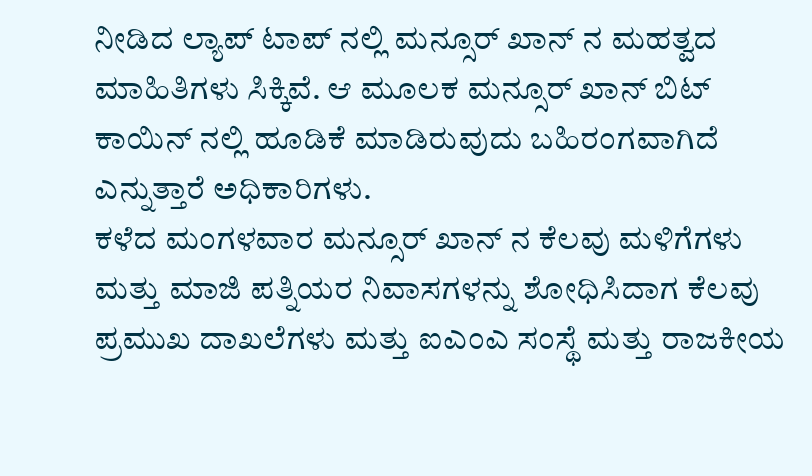ನೀಡಿದ ಲ್ಯಾಪ್ ಟಾಪ್ ನಲ್ಲಿ ಮನ್ಸೂರ್ ಖಾನ್ ನ ಮಹತ್ವದ ಮಾಹಿತಿಗಳು ಸಿಕ್ಕಿವೆ. ಆ ಮೂಲಕ ಮನ್ಸೂರ್ ಖಾನ್ ಬಿಟ್ ಕಾಯಿನ್ ನಲ್ಲಿ ಹೂಡಿಕೆ ಮಾಡಿರುವುದು ಬಹಿರಂಗವಾಗಿದೆ ಎನ್ನುತ್ತಾರೆ ಅಧಿಕಾರಿಗಳು.
ಕಳೆದ ಮಂಗಳವಾರ ಮನ್ಸೂರ್ ಖಾನ್ ನ ಕೆಲವು ಮಳಿಗೆಗಳು ಮತ್ತು ಮಾಜಿ ಪತ್ನಿಯರ ನಿವಾಸಗಳನ್ನು ಶೋಧಿಸಿದಾಗ ಕೆಲವು ಪ್ರಮುಖ ದಾಖಲೆಗಳು ಮತ್ತು ಐಎಂಎ ಸಂಸ್ಥೆ ಮತ್ತು ರಾಜಕೀಯ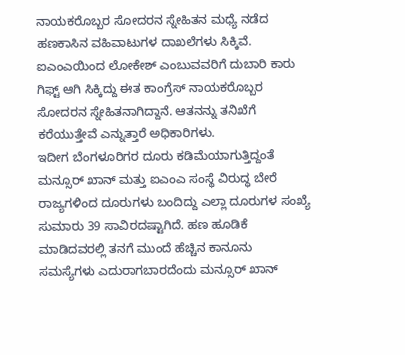ನಾಯಕರೊಬ್ಬರ ಸೋದರನ ಸ್ನೇಹಿತನ ಮಧ್ಯೆ ನಡೆದ ಹಣಕಾಸಿನ ವಹಿವಾಟುಗಳ ದಾಖಲೆಗಳು ಸಿಕ್ಕಿವೆ. ಐಎಂಎಯಿಂದ ಲೋಕೇಶ್ ಎಂಬುವವರಿಗೆ ದುಬಾರಿ ಕಾರು ಗಿಫ್ಟ್ ಆಗಿ ಸಿಕ್ಕಿದ್ದು ಈತ ಕಾಂಗ್ರೆಸ್ ನಾಯಕರೊಬ್ಬರ ಸೋದರನ ಸ್ನೇಹಿತನಾಗಿದ್ದಾನೆ. ಆತನನ್ನು ತನಿಖೆಗೆ ಕರೆಯುತ್ತೇವೆ ಎನ್ನುತ್ತಾರೆ ಅಧಿಕಾರಿಗಳು.
ಇದೀಗ ಬೆಂಗಳೂರಿಗರ ದೂರು ಕಡಿಮೆಯಾಗುತ್ತಿದ್ದಂತೆ ಮನ್ಸೂರ್ ಖಾನ್ ಮತ್ತು ಐಎಂಎ ಸಂಸ್ಥೆ ವಿರುದ್ಧ ಬೇರೆ ರಾಜ್ಯಗಳಿಂದ ದೂರುಗಳು ಬಂದಿದ್ದು ಎಲ್ಲಾ ದೂರುಗಳ ಸಂಖ್ಯೆ ಸುಮಾರು 39 ಸಾವಿರದಷ್ಟಾಗಿದೆ. ಹಣ ಹೂಡಿಕೆ ಮಾಡಿದವರಲ್ಲಿ ತನಗೆ ಮುಂದೆ ಹೆಚ್ಚಿನ ಕಾನೂನು ಸಮಸ್ಯೆಗಳು ಎದುರಾಗಬಾರದೆಂದು ಮನ್ಸೂರ್ ಖಾನ್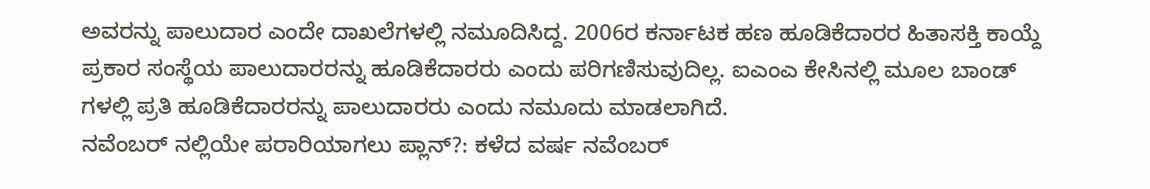ಅವರನ್ನು ಪಾಲುದಾರ ಎಂದೇ ದಾಖಲೆಗಳಲ್ಲಿ ನಮೂದಿಸಿದ್ದ. 2006ರ ಕರ್ನಾಟಕ ಹಣ ಹೂಡಿಕೆದಾರರ ಹಿತಾಸಕ್ತಿ ಕಾಯ್ದೆ ಪ್ರಕಾರ ಸಂಸ್ಥೆಯ ಪಾಲುದಾರರನ್ನು ಹೂಡಿಕೆದಾರರು ಎಂದು ಪರಿಗಣಿಸುವುದಿಲ್ಲ. ಐಎಂಎ ಕೇಸಿನಲ್ಲಿ ಮೂಲ ಬಾಂಡ್ ಗಳಲ್ಲಿ ಪ್ರತಿ ಹೂಡಿಕೆದಾರರನ್ನು ಪಾಲುದಾರರು ಎಂದು ನಮೂದು ಮಾಡಲಾಗಿದೆ.
ನವೆಂಬರ್ ನಲ್ಲಿಯೇ ಪರಾರಿಯಾಗಲು ಪ್ಲಾನ್?: ಕಳೆದ ವರ್ಷ ನವೆಂಬರ್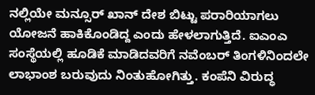ನಲ್ಲಿಯೇ ಮನ್ಸೂರ್ ಖಾನ್ ದೇಶ ಬಿಟ್ಟು ಪರಾರಿಯಾಗಲು ಯೋಜನೆ ಹಾಕಿಕೊಂಡಿದ್ದ ಎಂದು ಹೇಳಲಾಗುತ್ತಿದೆ. ಐಎಂಎ ಸಂಸ್ಥೆಯಲ್ಲಿ ಹೂಡಿಕೆ ಮಾಡಿದವರಿಗೆ ನವೆಂಬರ್ ತಿಂಗಳಿನಿಂದಲೇ ಲಾಭಾಂಶ ಬರುವುದು ನಿಂತುಹೋಗಿತ್ತು. ಕಂಪೆನಿ ವಿರುದ್ಧ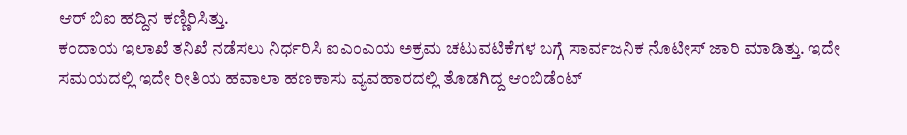ಆರ್ ಬಿಐ ಹದ್ದಿನ ಕಣ್ಣಿರಿಸಿತ್ತು.
ಕಂದಾಯ ಇಲಾಖೆ ತನಿಖೆ ನಡೆಸಲು ನಿರ್ಧರಿಸಿ ಐಎಂಎಯ ಅಕ್ರಮ ಚಟುವಟಿಕೆಗಳ ಬಗ್ಗೆ ಸಾರ್ವಜನಿಕ ನೊಟೀಸ್ ಜಾರಿ ಮಾಡಿತ್ತು. ಇದೇ ಸಮಯದಲ್ಲಿ ಇದೇ ರೀತಿಯ ಹವಾಲಾ ಹಣಕಾಸು ವ್ಯವಹಾರದಲ್ಲಿ ತೊಡಗಿದ್ದ ಆಂಬಿಡೆಂಟ್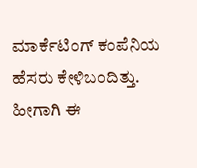ಮಾರ್ಕೆಟಿಂಗ್ ಕಂಪೆನಿಯ ಹೆಸರು ಕೇಳಿಬಂದಿತ್ತು. ಹೀಗಾಗಿ ಈ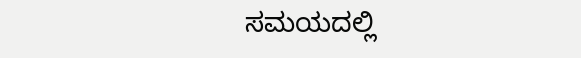ಸಮಯದಲ್ಲಿ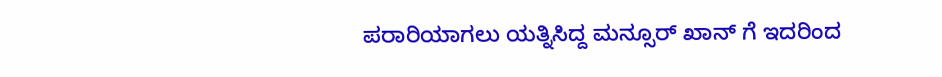ಪರಾರಿಯಾಗಲು ಯತ್ನಿಸಿದ್ದ ಮನ್ಸೂರ್ ಖಾನ್ ಗೆ ಇದರಿಂದ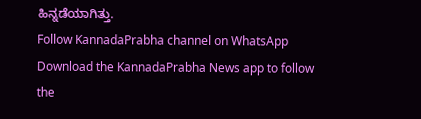ಹಿನ್ನಡೆಯಾಗಿತ್ತು.
Follow KannadaPrabha channel on WhatsApp
Download the KannadaPrabha News app to follow the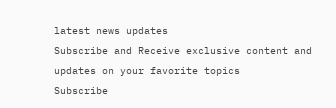latest news updates
Subscribe and Receive exclusive content and updates on your favorite topics
Subscribe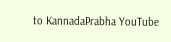to KannadaPrabha YouTube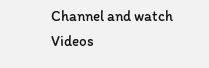Channel and watch Videos